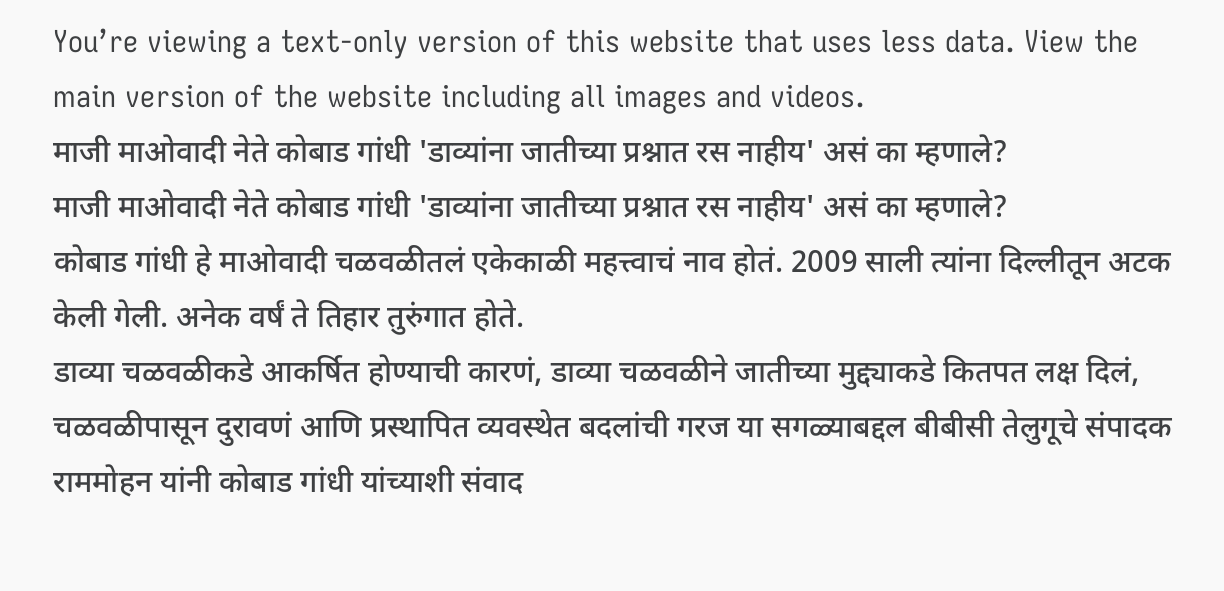You’re viewing a text-only version of this website that uses less data. View the main version of the website including all images and videos.
माजी माओवादी नेते कोबाड गांधी 'डाव्यांना जातीच्या प्रश्नात रस नाहीय' असं का म्हणाले?
माजी माओवादी नेते कोबाड गांधी 'डाव्यांना जातीच्या प्रश्नात रस नाहीय' असं का म्हणाले?
कोबाड गांधी हे माओवादी चळवळीतलं एकेकाळी महत्त्वाचं नाव होतं. 2009 साली त्यांना दिल्लीतून अटक केली गेली. अनेक वर्षं ते तिहार तुरुंगात होते.
डाव्या चळवळीकडे आकर्षित होण्याची कारणं, डाव्या चळवळीने जातीच्या मुद्द्याकडे कितपत लक्ष दिलं, चळवळीपासून दुरावणं आणि प्रस्थापित व्यवस्थेत बदलांची गरज या सगळ्याबद्दल बीबीसी तेलुगूचे संपादक राममोहन यांनी कोबाड गांधी यांच्याशी संवाद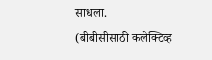साधला.
(बीबीसीसाठी कलेक्टिव्ह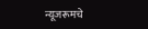न्यूजरूमचे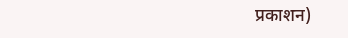प्रकाशन)